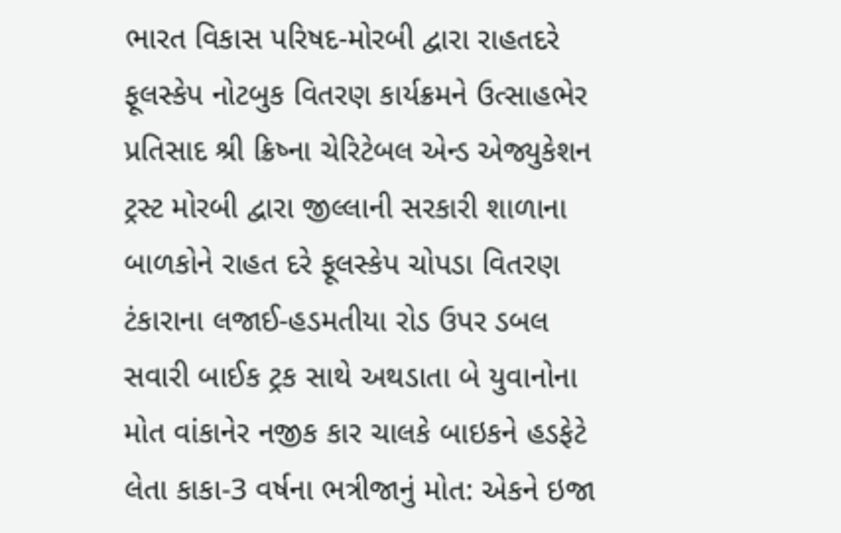ભારત વિકાસ પરિષદ-મોરબી દ્વારા રાહતદરે ફૂલસ્કેપ નોટબુક વિતરણ કાર્યક્રમને ઉત્સાહભેર પ્રતિસાદ શ્રી ક્રિષ્ના ચેરિટેબલ એન્ડ એજ્યુકેશન ટ્રસ્ટ મોરબી દ્વારા જીલ્લાની સરકારી શાળાના બાળકોને રાહત દરે ફૂલસ્કેપ ચોપડા વિતરણ ટંકારાના લજાઈ-હડમતીયા રોડ ઉપર ડબલ સવારી બાઈક ટ્રક સાથે અથડાતા બે યુવાનોના મોત વાંકાનેર નજીક કાર ચાલકે બાઇકને હડફેટે લેતા કાકા-3 વર્ષના ભત્રીજાનું મોત: એકને ઇજા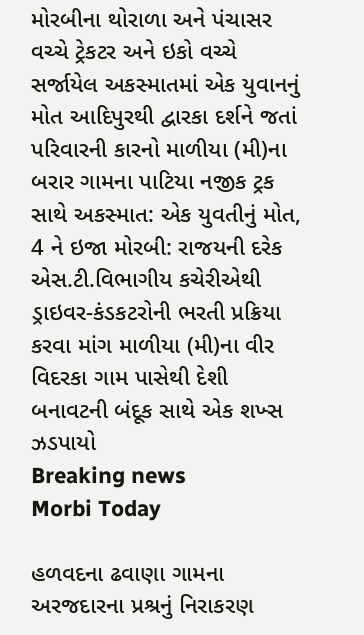મોરબીના થોરાળા અને પંચાસર વચ્ચે ટ્રેકટર અને ઇકો વચ્ચે સર્જાયેલ અકસ્માતમાં એક યુવાનનું મોત આદિપુરથી દ્વારકા દર્શને જતાં પરિવારની કારનો માળીયા (મી)ના બરાર ગામના પાટિયા નજીક ટ્રક સાથે અકસ્માત: એક યુવતીનું મોત, 4 ને ઇજા મોરબી: રાજયની દરેક એસ.ટી.વિભાગીય કચેરીએથી ડ્રાઇવર-કંડકટરોની ભરતી પ્રક્રિયા કરવા માંગ માળીયા (મી)ના વીર વિદરકા ગામ પાસેથી દેશી બનાવટની બંદૂક સાથે એક શખ્સ ઝડપાયો
Breaking news
Morbi Today

હળવદના ઢવાણા ગામના અરજદારના પ્રશ્રનું નિરાકરણ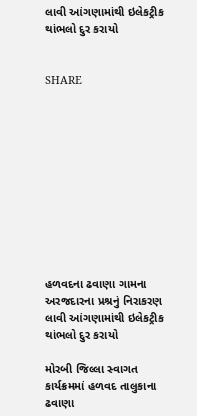લાવી આંગણામાંથી ઇલેકટ્રીક થાંભલો દુર કરાયો


SHARE











હળવદના ઢવાણા ગામના અરજદારના પ્રશ્રનું નિરાકરણ લાવી આંગણામાંથી ઇલેકટ્રીક થાંભલો દુર કરાયો

મોરબી જિલ્લા સ્વાગત કાર્યક્રમમાં હળવદ તાલુકાના ઢવાણા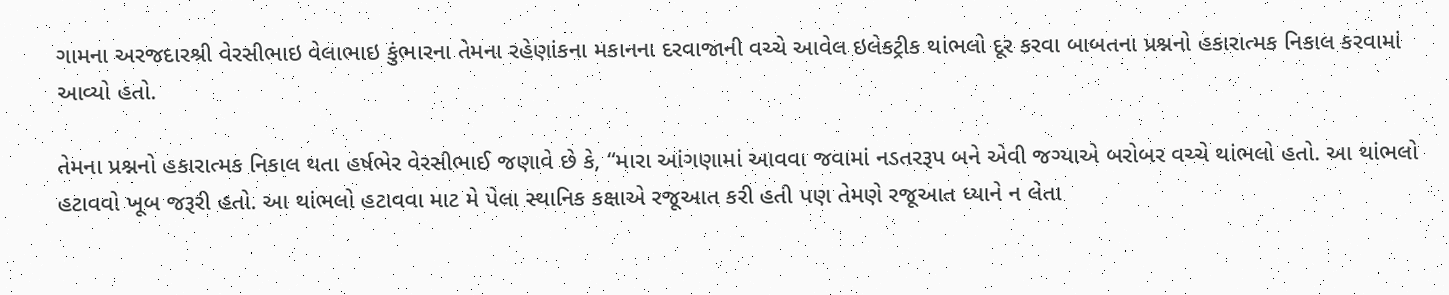ગામના અરજદારશ્રી વેરસીભાઇ વેલાભાઇ કુંભારના તેમના રહેણાંકના મકાનના દરવાજાની વચ્ચે આવેલ ઇલેકટ્રીક થાંભલો દૂર કરવા બાબતના પ્રશ્નનો હકારાત્મક નિકાલ કરવામાં આવ્યો હતો.

તેમના પ્રશ્નનો હકારાત્મક નિકાલ થતા હર્ષભેર વેરસીભાઈ જણાવે છે કે, “મારા આંગણામાં આવવા જવામાં નડતરરૂપ બને એવી જગ્યાએ બરોબર વચ્ચે થાંભલો હતો. આ થાંભલો હટાવવો ખૂબ જરૂરી હતો. આ થાંભલો હટાવવા માટ મે પેલા સ્થાનિક કક્ષાએ રજૂઆત કરી હતી પણ તેમણે રજૂઆત ધ્યાને ન લેતા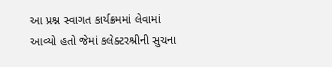આ પ્રશ્ન સ્વાગત કાર્યક્રમમાં લેવામાં આવ્યો હતો જેમાં કલેક્ટરશ્રીની સુચના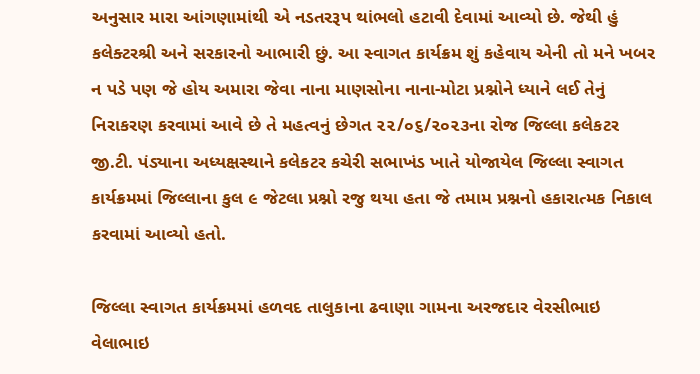અનુસાર મારા આંગણામાંથી એ નડતરરૂપ થાંભલો હટાવી દેવામાં આવ્યો છે. જેથી હું કલેક્ટરશ્રી અને સરકારનો આભારી છું. આ સ્વાગત કાર્યક્રમ શું કહેવાય એની તો મને ખબર ન પડે પણ જે હોય અમારા જેવા નાના માણસોના નાના-મોટા પ્રશ્નોને ધ્યાને લઈ તેનું નિરાકરણ કરવામાં આવે છે તે મહત્વનું છેગત ૨૨/૦૬/૨૦૨૩ના રોજ જિલ્લા કલેકટર જી.ટી. પંડ્યાના અધ્યક્ષસ્થાને કલેકટર કચેરી સભાખંડ ખાતે યોજાયેલ જિલ્લા સ્વાગત કાર્યક્રમમાં જિલ્લાના કુલ ૯ જેટલા પ્રશ્નો રજુ થયા હતા જે તમામ પ્રશ્નનો હકારાત્મક નિકાલ કરવામાં આવ્યો હતો.

જિલ્લા સ્વાગત કાર્યક્રમમાં હળવદ તાલુકાના ઢવાણા ગામના અરજદાર વેરસીભાઇ વેલાભાઇ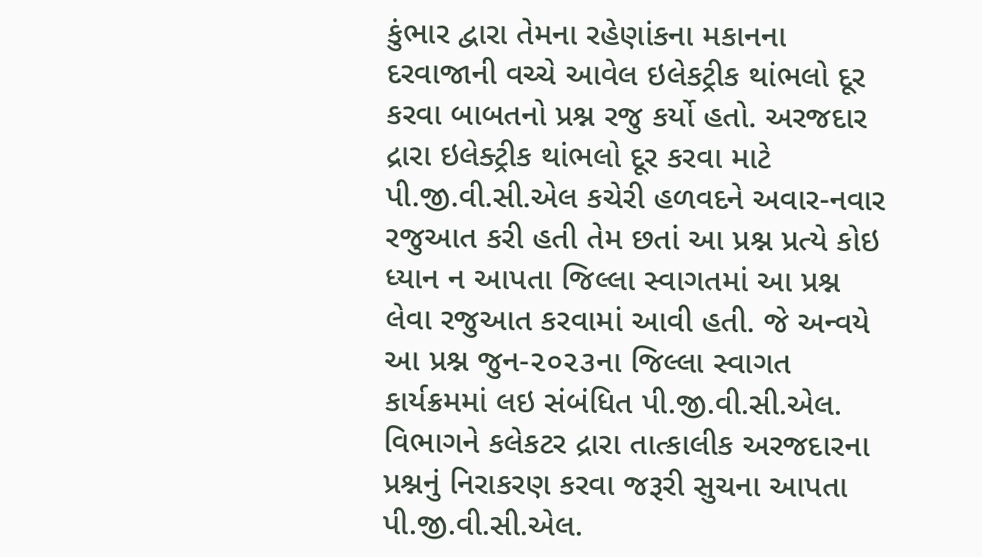કુંભાર દ્વારા તેમના રહેણાંકના મકાનના દરવાજાની વચ્ચે આવેલ ઇલેકટ્રીક થાંભલો દૂર કરવા બાબતનો પ્રશ્ન રજુ કર્યો હતો. અરજદાર દ્રારા ઇલેક્ટ્રીક થાંભલો દૂર કરવા માટે પી.જી.વી.સી.એલ કચેરી હળવદને અવાર-નવાર રજુઆત કરી હતી તેમ છતાં આ પ્રશ્ન પ્રત્યે કોઇ ધ્યાન ન આપતા જિલ્લા સ્વાગતમાં આ પ્રશ્ન લેવા રજુઆત કરવામાં આવી હતી. જે અન્વયે આ પ્રશ્ન જુન-૨૦૨૩ના જિલ્લા સ્વાગત કાર્યક્રમમાં લઇ સંબંધિત પી.જી.વી.સી.એલ. વિભાગને કલેકટર દ્રારા તાત્કાલીક અરજદારના પ્રશ્નનું નિરાકરણ કરવા જરૂરી સુચના આપતા પી.જી.વી.સી.એલ.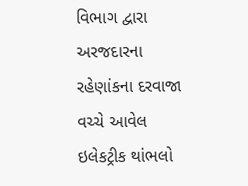વિભાગ દ્વારા અરજદારના રહેણાંકના દરવાજા વચ્ચે આવેલ ઇલેકટ્રીક થાંભલો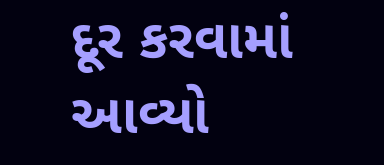દૂર કરવામાં આવ્યો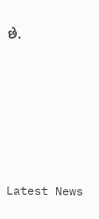છે.






Latest News